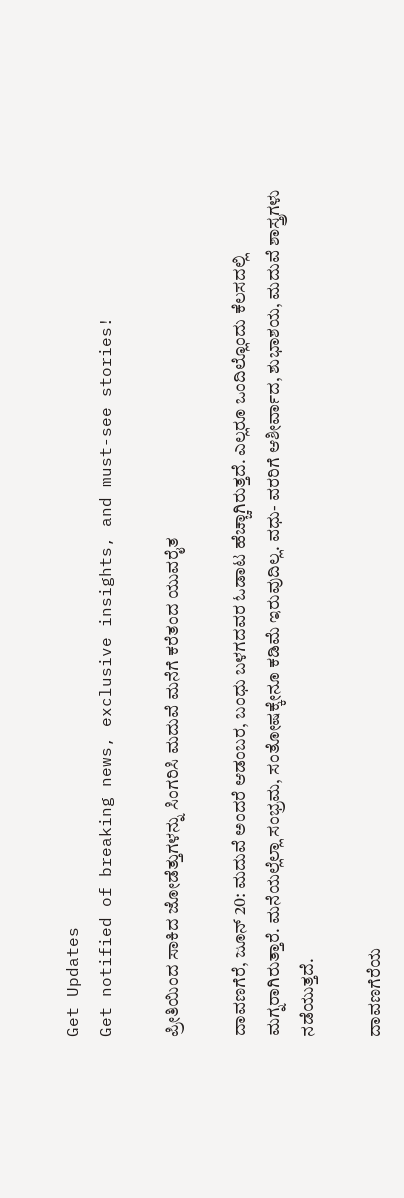Get Updates
Get notified of breaking news, exclusive insights, and must-see stories!

ಪ್ರೀತಿಯಿಂದ ಸಾಕಿದ ಜೋಡೆತ್ತುಗಳನ್ನು ಸಿಂಗರಿಸಿ ಮದುವೆ ಮನೆಗೆ ಕರೆತಂದ ಯುವರೈತ

ದಾವಣಗೆರೆ, ಜೂನ್ 20: ಮದುವೆ ಅಂದರೆ ಆಡಂಬರ, ಬಂಧು ಬಳಗದವರ ಓಡಾಟ ಹೆಚ್ಚಾಗಿರುತ್ತದೆ. ಎಲ್ಲರೂ ಒಂದಿಲ್ಲೊಂದು ಕೆಲಸದಲ್ಲಿ ಮಗ್ನರಾಗಿರುತ್ತಾರೆ. ಮನೆಯಲ್ಲೆಲ್ಲಾ ಸಂಭ್ರಮ‌, ಸಂತೋಷಕ್ಕೇನೂ ಕಡಿಮೆ ಇರುವುದಿಲ್ಲ. ವಧು- ವರರಿಗೆ ಆಶೀರ್ವಾದ, ಶುಭಾಶಯ, ಮದುವೆ ಶಾಸ್ತ್ರಗಳು ನಡೆಯುತ್ತದೆ.

ದಾವಣಗೆರೆಯ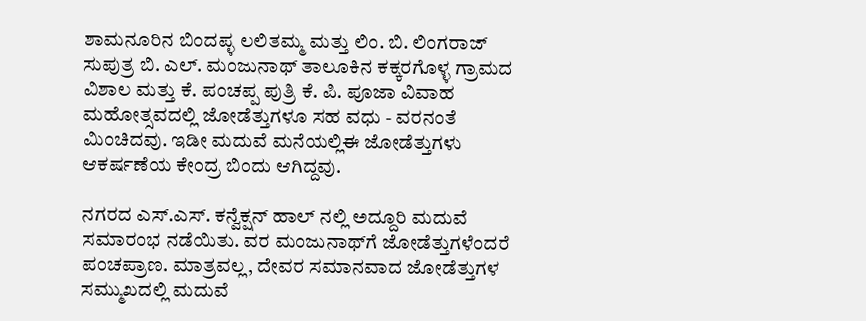ಶಾಮನೂರಿನ ಬಿಂದಪ್ಳ ಲಲಿತಮ್ಮ ಮತ್ತು ಲಿಂ. ಬಿ. ಲಿಂಗರಾಜ್ ಸುಪುತ್ರ ಬಿ. ಎಲ್. ಮಂಜುನಾಥ್ ತಾಲೂಕಿನ ಕಕ್ಕರಗೊಳ್ಳ ಗ್ರಾಮದ ವಿಶಾಲ ಮತ್ತು ಕೆ. ಪಂಚಪ್ಪ ಪುತ್ರಿ ಕೆ. ಪಿ. ಪೂಜಾ ವಿವಾಹ ಮಹೋತ್ಸವದಲ್ಲಿ ಜೋಡೆತ್ತುಗಳೂ ಸಹ ವಧು - ವರನಂತೆ ಮಿಂಚಿದವು. ಇಡೀ ಮದುವೆ ಮನೆಯಲ್ಲಿಈ ಜೋಡೆತ್ತುಗಳು ಆಕರ್ಷಣೆಯ ಕೇಂದ್ರ ಬಿಂದು ಆಗಿದ್ದವು.

ನಗರದ ಎಸ್.ಎಸ್. ಕನ್ವೆಕ್ಷನ್ ಹಾಲ್ ನಲ್ಲಿ ಅದ್ದೂರಿ ಮದುವೆ ಸಮಾರಂಭ‌ ನಡೆಯಿತು. ವರ ಮಂಜುನಾಥ್‌ಗೆ ಜೋಡೆತ್ತುಗಳೆಂದರೆ ಪಂಚಪ್ರಾಣ. ಮಾತ್ರವಲ್ಲ, ದೇವರ ಸಮಾನವಾದ ಜೋಡೆತ್ತುಗಳ ಸಮ್ಮುಖದಲ್ಲಿ ಮದುವೆ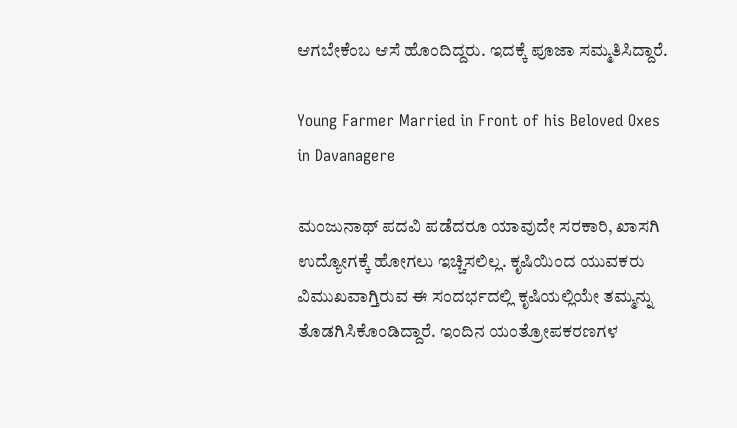ಆಗಬೇಕೆಂಬ ಆಸೆ ಹೊಂದಿದ್ದರು. ಇದಕ್ಕೆ ಪೂಜಾ ಸಮ್ಮತಿಸಿದ್ದಾರೆ.

Young Farmer Married in Front of his Beloved Oxes in Davanagere

ಮಂಜುನಾಥ್ ಪದವಿ ಪಡೆದರೂ ಯಾವುದೇ ಸರಕಾರಿ, ಖಾಸಗಿ ಉದ್ಯೋಗಕ್ಕೆ ಹೋಗಲು ಇಚ್ಚಿಸಲಿಲ್ಲ. ಕೃಷಿಯಿಂದ ಯುವಕರು ವಿಮುಖವಾಗ್ತಿರುವ ಈ ಸಂದರ್ಭದಲ್ಲಿ ಕೃಷಿಯಲ್ಲಿಯೇ ತಮ್ಮನ್ನು ತೊಡಗಿಸಿಕೊಂಡಿದ್ದಾರೆ. ಇಂದಿನ ಯಂತ್ರೋಪಕರಣಗಳ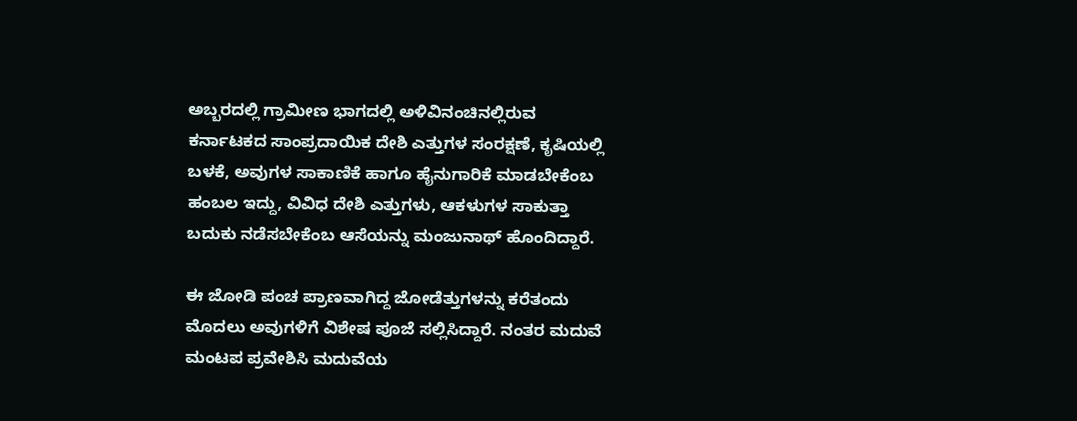ಅಬ್ಬರದಲ್ಲಿ ಗ್ರಾಮೀಣ ಭಾಗದಲ್ಲಿ ಅಳಿವಿನಂಚಿನಲ್ಲಿರುವ ಕರ್ನಾಟಕದ ಸಾಂಪ್ರದಾಯಿಕ ದೇಶಿ ಎತ್ತುಗಳ ಸಂರಕ್ಷಣೆ, ಕೃಷಿಯಲ್ಲಿ ಬಳಕೆ, ಅವುಗಳ ಸಾಕಾಣಿಕೆ ಹಾಗೂ ಹೈನುಗಾರಿಕೆ ಮಾಡಬೇಕೆಂಬ ಹಂಬಲ ಇದ್ದು, ವಿವಿಧ ದೇಶಿ ಎತ್ತುಗಳು, ಆಕಳುಗಳ ಸಾಕುತ್ತಾ ಬದುಕು ನಡೆಸಬೇಕೆಂಬ ಆಸೆಯನ್ನು ಮಂಜುನಾಥ್ ಹೊಂದಿದ್ದಾರೆ.

ಈ ಜೋಡಿ ಪಂಚ ಪ್ರಾಣವಾಗಿದ್ದ ಜೋಡೆತ್ತುಗಳನ್ನು ಕರೆತಂದು ಮೊದಲು ಅವುಗಳಿಗೆ ವಿಶೇಷ ಪೂಜೆ ಸಲ್ಲಿಸಿದ್ದಾರೆ. ನಂತರ ಮದುವೆ ಮಂಟಪ ಪ್ರವೇಶಿಸಿ ಮದುವೆಯ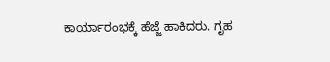ಕಾರ್ಯಾರಂಭಕ್ಕೆ ಹೆಜ್ಜೆ ಹಾಕಿದರು. ಗೃಹ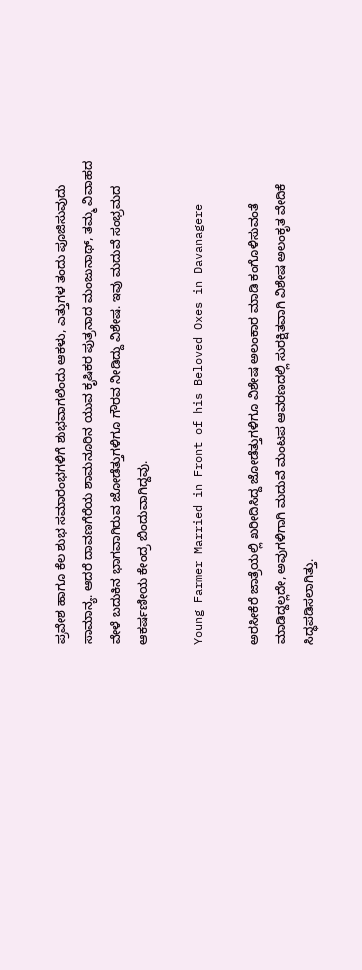ಪ್ರವೇಶ ಹಾಗೂ ಕೆಲ ಶುಭ ಸಮಾರಂಭಗಳಿಗೆ ಶುಭವಾಗಲೆಂದು ಆಕಳು, ಎತ್ತುಗಳ ತಂದು ಪೂಜಿಸುವುದು ಸಾಮಾನ್ಯ. ಆದರೆ ದಾವಣಗೆರೆಯ ಶಾಮನೂರಿನ ಯುವ ಕೃಷಿಕರ ಪುತ್ರನಾದ ಮಂಜುನಾಥ್, ತಮ್ಮ ವಿವಾಹದ ವೇಳೆ ಬದುಕಿನ ಭಾಗವಾಗಿರುವ ಜೋಡೆತ್ತುಗಳಿಗೂ ಗೌರವ ನೀಡಿದ್ದು ವಿಶೇಷ. ಇವು ಮದುವೆ ಸಂಭ್ರಮದ ಆಕರ್ಷಣೀಯ ಕೇಂದ್ರ ಬಿಂದುವಾಗಿದ್ದವು.

Young Farmer Married in Front of his Beloved Oxes in Davanagere

ಅರಸೀಕೆರೆ ಜಾತ್ರೆಯಲ್ಲಿ ಖರೀದಿಸಿದ್ದ ಜೋಡೆತ್ತುಗಳಿಗೂ ವಿಶೇಷ ಅಲಂಕಾರ ಮಾಡಿ ಕಂಗೊಳಿಸುವಂತೆ ಮಾಡಿದ್ದಲ್ಲದೇ, ಅವುಗಳಿಗಾಗಿ ಮದುವೆ ಮಂಟಪ ಆವರಣದಲ್ಲಿ ಸುರಕ್ಷಿತವಾಗಿ ವಿಶೇಷ ಅಲಂಕೃತ ವೇದಿಕೆ ಸಿದ್ಧಪಡಿಸಲಾಗಿತ್ತು.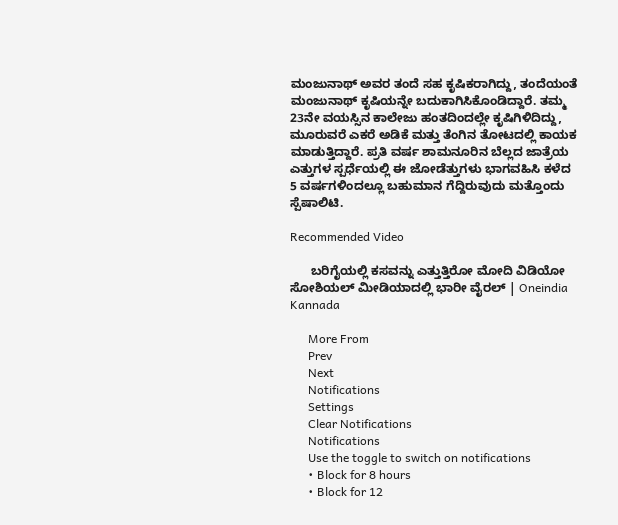ಮಂಜುನಾಥ್ ಅವರ ತಂದೆ ಸಹ ಕೃಷಿಕರಾಗಿದ್ದು, ತಂದೆಯಂತೆ ಮಂಜುನಾಥ್ ಕೃಷಿಯನ್ನೇ ಬದುಕಾಗಿಸಿಕೊಂಡಿದ್ದಾರೆ. ತಮ್ಮ 23ನೇ ವಯಸ್ಸಿನ ಕಾಲೇಜು ಹಂತದಿಂದಲ್ಲೇ ಕೃಷಿಗಿಳಿದಿದ್ದು, ಮೂರುವರೆ ಎಕರೆ ಅಡಿಕೆ ಮತ್ತು ತೆಂಗಿನ ತೋಟದಲ್ಲಿ ಕಾಯಕ ಮಾಡುತ್ತಿದ್ದಾರೆ. ಪ್ರತಿ ವರ್ಷ ಶಾಮನೂರಿನ ಬೆಲ್ಲದ ಜಾತ್ರೆಯ ಎತ್ತುಗಳ ಸ್ಪರ್ಧೆಯಲ್ಲಿ ಈ ಜೋಡೆತ್ತುಗಳು ಭಾಗವಹಿಸಿ ಕಳೆದ 5 ವರ್ಷಗಳಿಂದಲ್ಲೂ ಬಹುಮಾನ ಗೆದ್ದಿರುವುದು ಮತ್ತೊಂದು ಸ್ಪೆಷಾಲಿಟಿ.

Recommended Video

      ಬರಿಗೈಯಲ್ಲಿ ಕಸವನ್ನು ಎತ್ತುತ್ತಿರೋ ಮೋದಿ ವಿಡಿಯೋ ಸೋಶಿಯಲ್ ಮೀಡಿಯಾದಲ್ಲಿ ಭಾರೀ ವೈರಲ್ | Oneindia Kannada

      More From
      Prev
      Next
      Notifications
      Settings
      Clear Notifications
      Notifications
      Use the toggle to switch on notifications
      • Block for 8 hours
      • Block for 12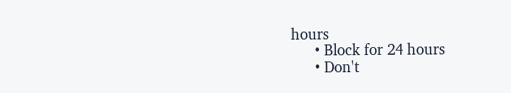hours
      • Block for 24 hours
      • Don't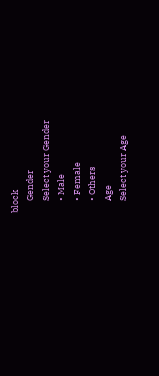block
      Gender
      Select your Gender
      • Male
      • Female
      • Others
      Age
      Select your Age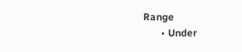Range
      • Under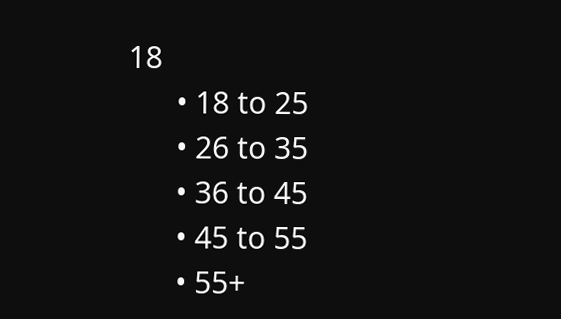18
      • 18 to 25
      • 26 to 35
      • 36 to 45
      • 45 to 55
      • 55+